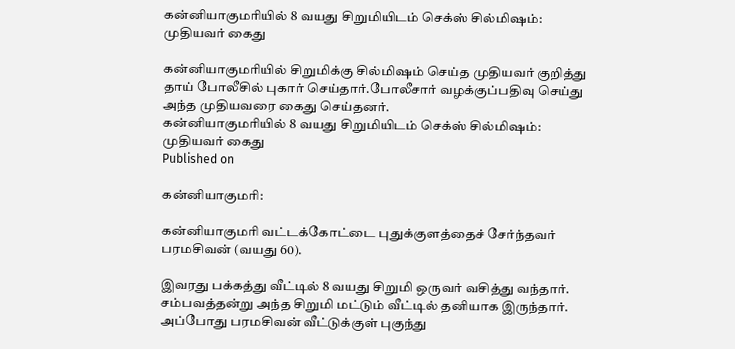கன்னியாகுமரியில் 8 வயது சிறுமியிடம் செக்ஸ் சில்மி‌ஷம்: முதியவர் கைது

கன்னியாகுமரியில் சிறுமிக்கு சில்மி‌ஷம் செய்த முதியவர் குறித்து தாய் போலீசில் புகார் செய்தார்.போலீசார் வழக்குப்பதிவு செய்து அந்த முதியவரை கைது செய்தனர்.
கன்னியாகுமரியில் 8 வயது சிறுமியிடம் செக்ஸ் சில்மி‌ஷம்: முதியவர் கைது
Published on

கன்னியாகுமரி:

கன்னியாகுமரி வட்டக்கோட்டை புதுக்குளத்தைச் சேர்ந்தவர் பரமசிவன் (வயது 60).

இவரது பக்கத்து வீட்டில் 8 வயது சிறுமி ஒருவர் வசித்து வந்தார். சம்பவத்தன்று அந்த சிறுமி மட்டும் வீட்டில் தனியாக இருந்தார். அப்போது பரமசிவன் வீட்டுக்குள் புகுந்து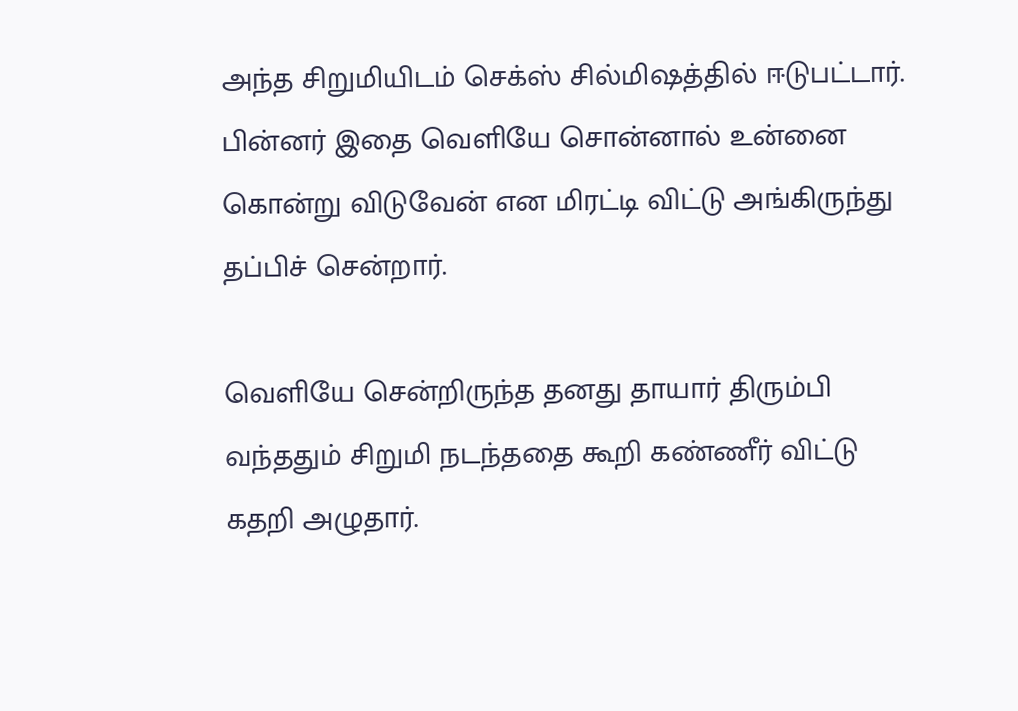அந்த சிறுமியிடம் செக்ஸ் சில்மி‌ஷத்தில் ஈடுபட்டார். பின்னர் இதை வெளியே சொன்னால் உன்னை கொன்று விடுவேன் என மிரட்டி விட்டு அங்கிருந்து தப்பிச் சென்றார்.

வெளியே சென்றிருந்த தனது தாயார் திரும்பி வந்ததும் சிறுமி நடந்ததை கூறி கண்ணீர் விட்டு கதறி அழுதார்.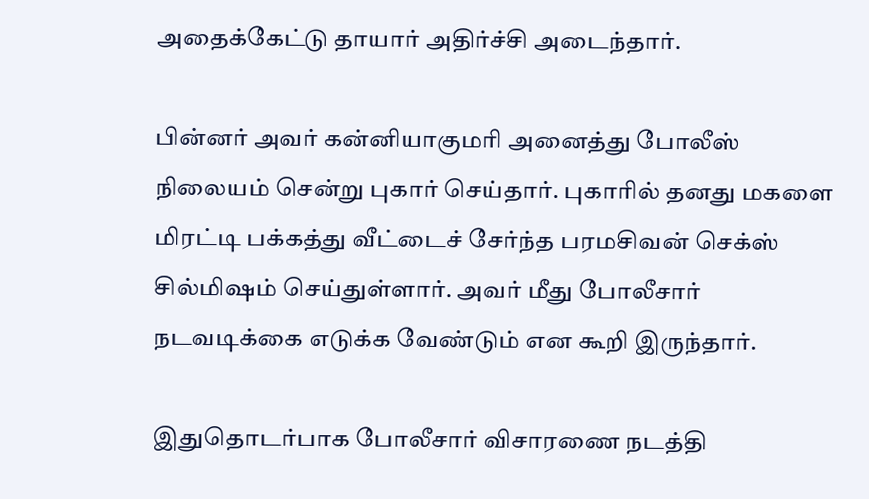அதைக்கேட்டு தாயார் அதிர்ச்சி அடைந்தார்.

பின்னர் அவர் கன்னியாகுமரி அனைத்து போலீஸ் நிலையம் சென்று புகார் செய்தார். புகாரில் தனது மகளை மிரட்டி பக்கத்து வீட்டைச் சேர்ந்த பரமசிவன் செக்ஸ் சில்மி‌ஷம் செய்துள்ளார். அவர் மீது போலீசார் நடவடிக்கை எடுக்க வேண்டும் என கூறி இருந்தார்.

இதுதொடர்பாக போலீசார் விசாரணை நடத்தி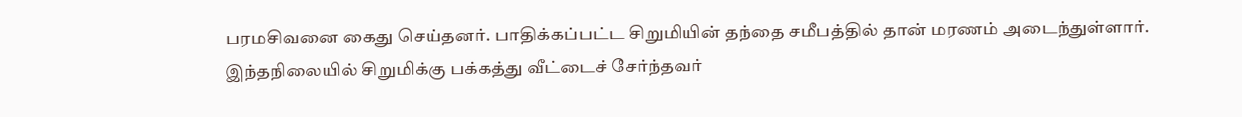பரமசிவனை கைது செய்தனர். பாதிக்கப்பட்ட சிறுமியின் தந்தை சமீபத்தில் தான் மரணம் அடைந்துள்ளார். இந்தநிலையில் சிறுமிக்கு பக்கத்து வீட்டைச் சேர்ந்தவர்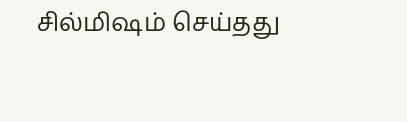சில்மி‌ஷம் செய்தது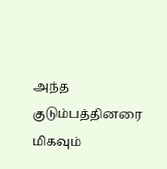அந்த குடும்பத்தினரை மிகவும்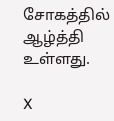சோகத்தில் ஆழ்த்தி உள்ளது.

X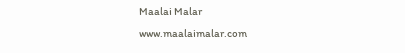Maalai Malar
www.maalaimalar.com